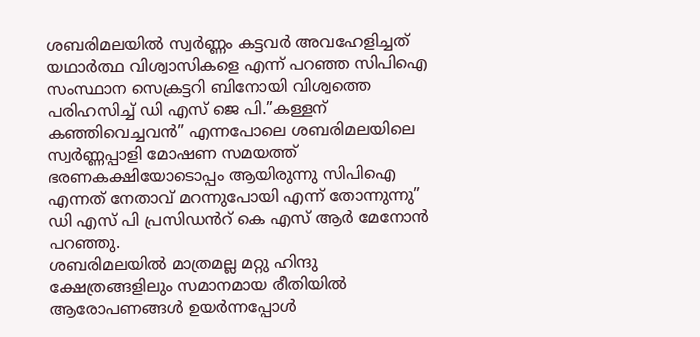ശബരിമലയിൽ സ്വർണ്ണം കട്ടവർ അവഹേളിച്ചത് യഥാർത്ഥ വിശ്വാസികളെ എന്ന് പറഞ്ഞ സിപിഐ സംസ്ഥാന സെക്രട്ടറി ബിനോയി വിശ്വത്തെ പരിഹസിച്ച് ഡി എസ് ജെ പി.”കള്ളന് കഞ്ഞിവെച്ചവൻ” എന്നപോലെ ശബരിമലയിലെ സ്വർണ്ണപ്പാളി മോഷണ സമയത്ത് ഭരണകക്ഷിയോടൊപ്പം ആയിരുന്നു സിപിഐ എന്നത് നേതാവ് മറന്നുപോയി എന്ന് തോന്നുന്നു” ഡി എസ് പി പ്രസിഡൻറ് കെ എസ് ആർ മേനോൻ പറഞ്ഞു.
ശബരിമലയിൽ മാത്രമല്ല മറ്റു ഹിന്ദു ക്ഷേത്രങ്ങളിലും സമാനമായ രീതിയിൽ ആരോപണങ്ങൾ ഉയർന്നപ്പോൾ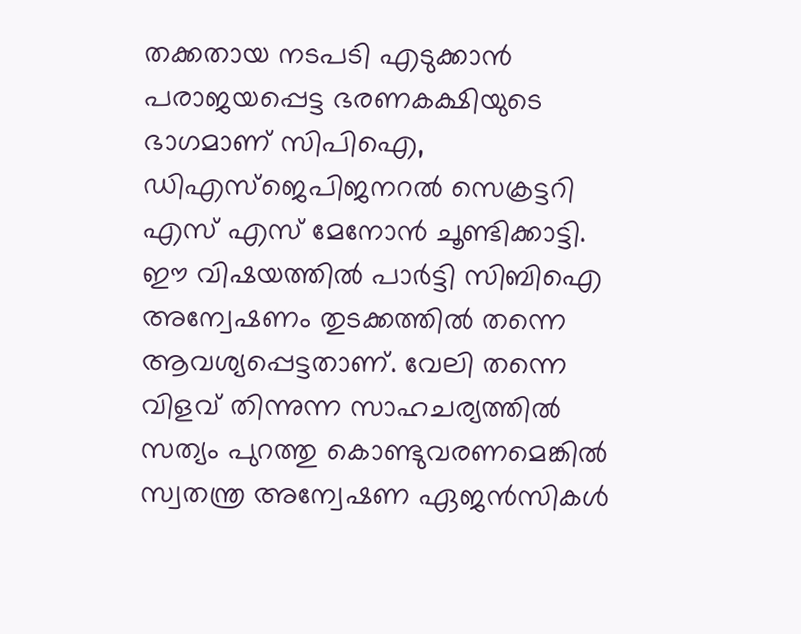തക്കതായ നടപടി എടുക്കാൻ പരാജയപ്പെട്ട ഭരണകക്ഷിയുടെ ഭാഗമാണ് സിപിഐ, ഡിഎസ്ജെപിജനറൽ സെക്രട്ടറി എസ് എസ് മേനോൻ ചൂണ്ടിക്കാട്ടി.
ഈ വിഷയത്തിൽ പാർട്ടി സിബിഐ അന്വേഷണം തുടക്കത്തിൽ തന്നെ ആവശ്യപ്പെട്ടതാണ്. വേലി തന്നെ വിളവ് തിന്നുന്ന സാഹചര്യത്തിൽ സത്യം പുറത്തു കൊണ്ടുവരണമെങ്കിൽ സ്വതന്ത്ര അന്വേഷണ ഏജൻസികൾ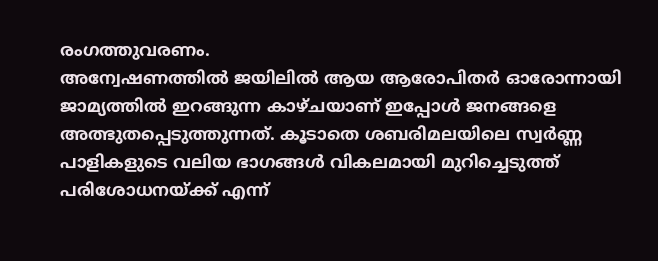രംഗത്തുവരണം.
അന്വേഷണത്തിൽ ജയിലിൽ ആയ ആരോപിതർ ഓരോന്നായി ജാമ്യത്തിൽ ഇറങ്ങുന്ന കാഴ്ചയാണ് ഇപ്പോൾ ജനങ്ങളെ അത്ഭുതപ്പെടുത്തുന്നത്. കൂടാതെ ശബരിമലയിലെ സ്വർണ്ണ പാളികളുടെ വലിയ ഭാഗങ്ങൾ വികലമായി മുറിച്ചെടുത്ത് പരിശോധനയ്ക്ക് എന്ന്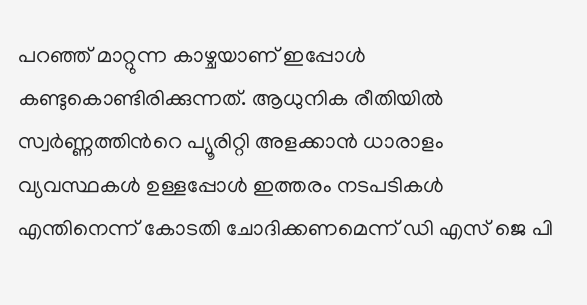പറഞ്ഞ് മാറ്റുന്ന കാഴ്ചയാണ് ഇപ്പോൾ കണ്ടുകൊണ്ടിരിക്കുന്നത്. ആധുനിക രീതിയിൽ സ്വർണ്ണത്തിൻറെ പ്യൂരിറ്റി അളക്കാൻ ധാരാളം വ്യവസ്ഥകൾ ഉള്ളപ്പോൾ ഇത്തരം നടപടികൾ എന്തിനെന്ന് കോടതി ചോദിക്കണമെന്ന് ഡി എസ് ജെ പി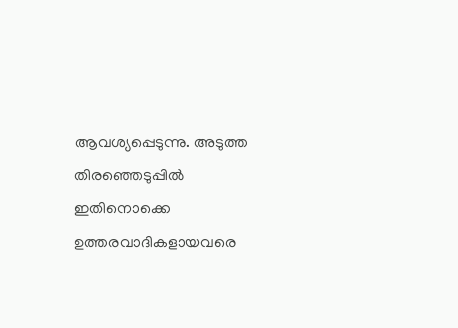ആവശ്യപ്പെടുന്നു. അടുത്ത തിരഞ്ഞെടുപ്പിൽ ഇതിനൊക്കെ ഉത്തരവാദികളായവരെ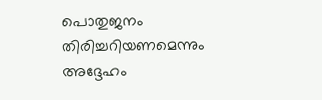പൊതുജനം തിരിച്ചറിയണമെന്നും അദ്ദേഹം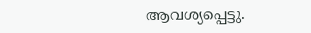ആവശ്യപ്പെട്ടു.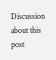Discussion about this post